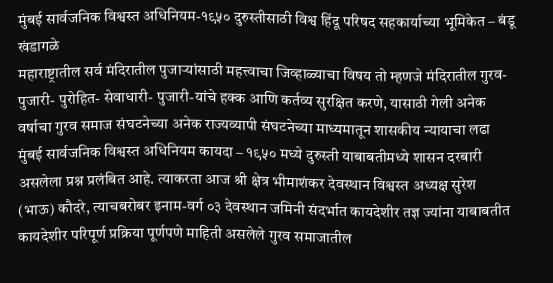मुंबई सार्वजनिक विश्वस्त अधिनियम-१९५० दुरुस्तीसाठी विश्व हिंदू परिषद सहकार्याच्या भूमिकेत – बंडू खंडागळे
महाराष्ट्रातील सर्व मंदिरातील पुजाऱ्यांसाठी महत्त्वाचा जिव्हाळ्याचा विषय तो म्हणजे मंदिरातील गुरव- पुजारी- पुरोहित- सेवाधारी- पुजारी-यांचे हक्क आणि कर्तव्य सुरक्षित करणे, यासाठी गेली अनेक वर्षाचा गुरव समाज संघटनेच्या अनेक राज्यव्यापी संघटनेच्या माध्यमातून शासकीय न्यायाचा लढा मुंबई सार्वजनिक विश्वस्त अधिनियम कायदा – १९५० मध्ये दुरुस्ती याबाबतीमध्ये शासन दरबारी असलेला प्रश्न प्रलंबित आहे. त्याकरता आज श्री क्षेत्र भीमाशंकर देवस्थान विश्वस्त अध्यक्ष सुरेश (भाऊ) कौदरे, त्याचबरोबर इनाम-वर्ग ०३ देवस्थान जमिनी संदर्भात कायदेशीर तज्ञ ज्यांना याबाबतीत कायदेशीर परिपूर्ण प्रक्रिया पूर्णपणे माहिती असलेले गुरव समाजातील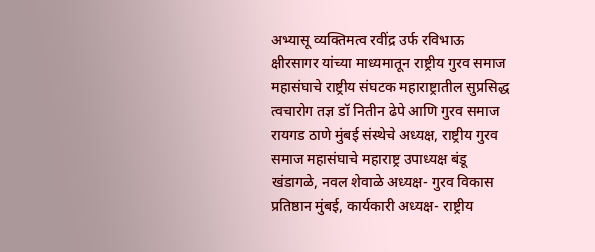अभ्यासू व्यक्तिमत्व रवींद्र उर्फ रविभाऊ क्षीरसागर यांच्या माध्यमातून राष्ट्रीय गुरव समाज महासंघाचे राष्ट्रीय संघटक महाराष्ट्रातील सुप्रसिद्ध त्वचारोग तज्ञ डॉ नितीन ढेपे आणि गुरव समाज रायगड ठाणे मुंबई संस्थेचे अध्यक्ष, राष्ट्रीय गुरव समाज महासंघाचे महाराष्ट्र उपाध्यक्ष बंडू खंडागळे, नवल शेवाळे अध्यक्ष- गुरव विकास प्रतिष्ठान मुंबई, कार्यकारी अध्यक्ष- राष्ट्रीय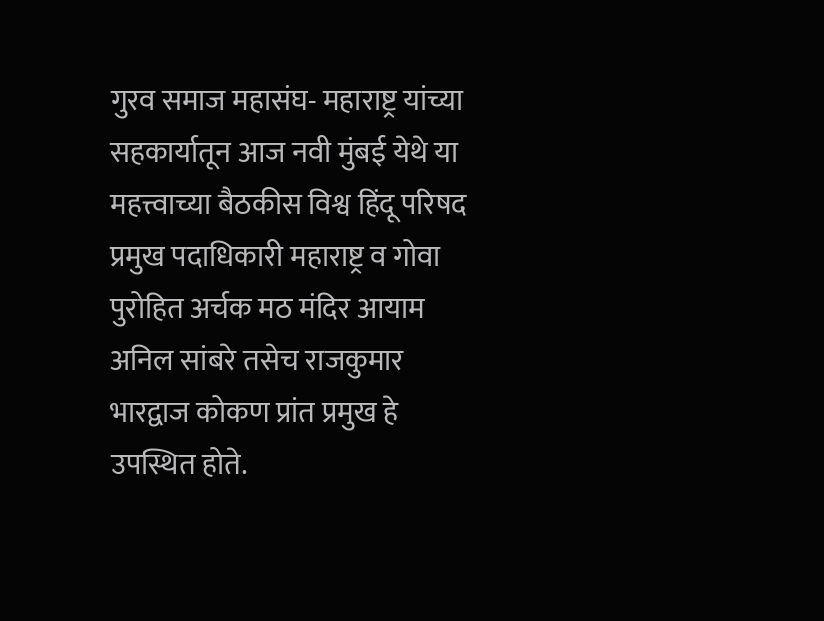गुरव समाज महासंघ- महाराष्ट्र यांच्या सहकार्यातून आज नवी मुंबई येथे या महत्त्वाच्या बैठकीस विश्व हिंदू परिषद प्रमुख पदाधिकारी महाराष्ट्र व गोवा पुरोहित अर्चक मठ मंदिर आयाम अनिल सांबरे तसेच राजकुमार भारद्वाज कोकण प्रांत प्रमुख हे उपस्थित होते.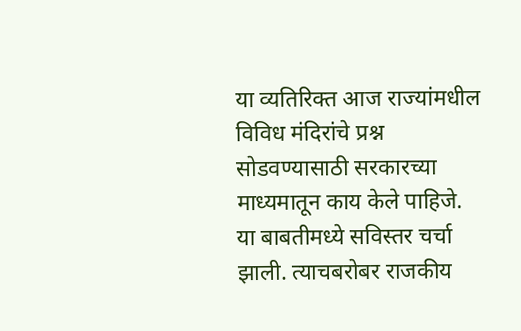या व्यतिरिक्त आज राज्यांमधील विविध मंदिरांचे प्रश्न सोडवण्यासाठी सरकारच्या माध्यमातून काय केले पाहिजे. या बाबतीमध्ये सविस्तर चर्चा झाली. त्याचबरोबर राजकीय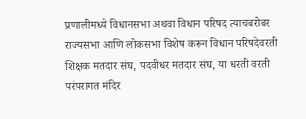प्रणालीमध्ये विधानसभा अथवा विधान परिषद त्याचबरोबर राज्यसभा आणि लोकसभा विशेष करून विधान परिषदेवरती शिक्षक मतदार संघ, पदवीधर मतदार संघ, या धरती वरती परंपरागत मंदिर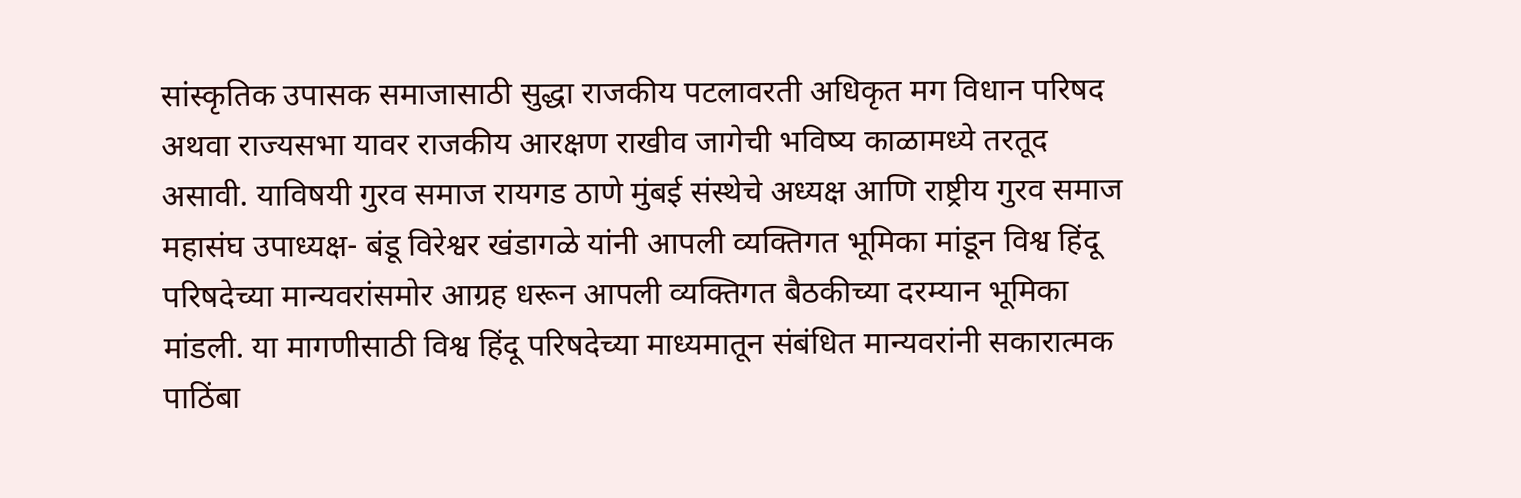सांस्कृतिक उपासक समाजासाठी सुद्धा राजकीय पटलावरती अधिकृत मग विधान परिषद अथवा राज्यसभा यावर राजकीय आरक्षण राखीव जागेची भविष्य काळामध्ये तरतूद असावी. याविषयी गुरव समाज रायगड ठाणे मुंबई संस्थेचे अध्यक्ष आणि राष्ट्रीय गुरव समाज महासंघ उपाध्यक्ष- बंडू विरेश्वर खंडागळे यांनी आपली व्यक्तिगत भूमिका मांडून विश्व हिंदू परिषदेच्या मान्यवरांसमोर आग्रह धरून आपली व्यक्तिगत बैठकीच्या दरम्यान भूमिका मांडली. या मागणीसाठी विश्व हिंदू परिषदेच्या माध्यमातून संबंधित मान्यवरांनी सकारात्मक पाठिंबा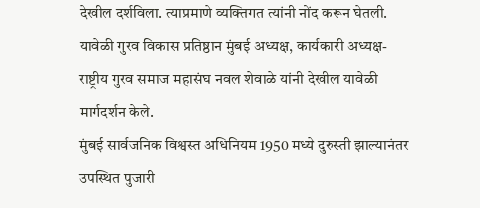देखील दर्शविला. त्याप्रमाणे व्यक्तिगत त्यांनी नोंद करून घेतली. यावेळी गुरव विकास प्रतिष्ठान मुंबई अध्यक्ष, कार्यकारी अध्यक्ष- राष्ट्रीय गुरव समाज महासंघ नवल शेवाळे यांनी देखील यावेळी मार्गदर्शन केले.
मुंबई सार्वजनिक विश्वस्त अधिनियम 1950 मध्ये दुरुस्ती झाल्यानंतर उपस्थित पुजारी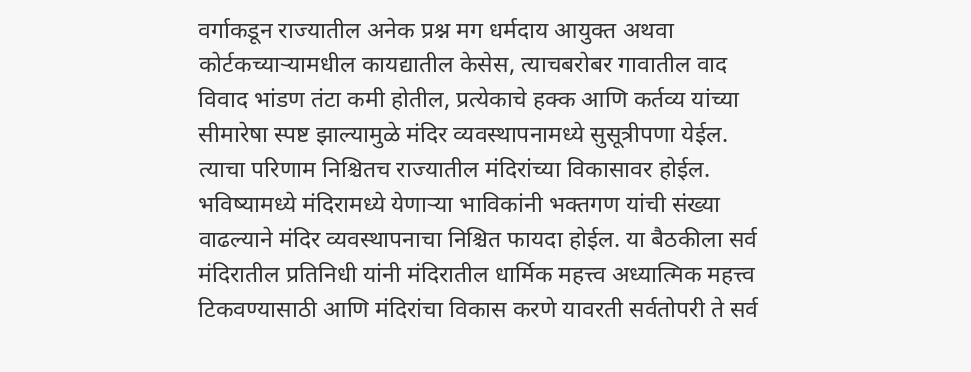वर्गाकडून राज्यातील अनेक प्रश्न मग धर्मदाय आयुक्त अथवा कोर्टकच्याऱ्यामधील कायद्यातील केसेस, त्याचबरोबर गावातील वाद विवाद भांडण तंटा कमी होतील, प्रत्येकाचे हक्क आणि कर्तव्य यांच्या सीमारेषा स्पष्ट झाल्यामुळे मंदिर व्यवस्थापनामध्ये सुसूत्रीपणा येईल. त्याचा परिणाम निश्चितच राज्यातील मंदिरांच्या विकासावर होईल. भविष्यामध्ये मंदिरामध्ये येणाऱ्या भाविकांनी भक्तगण यांची संख्या वाढल्याने मंदिर व्यवस्थापनाचा निश्चित फायदा होईल. या बैठकीला सर्व मंदिरातील प्रतिनिधी यांनी मंदिरातील धार्मिक महत्त्व अध्यात्मिक महत्त्व टिकवण्यासाठी आणि मंदिरांचा विकास करणे यावरती सर्वतोपरी ते सर्व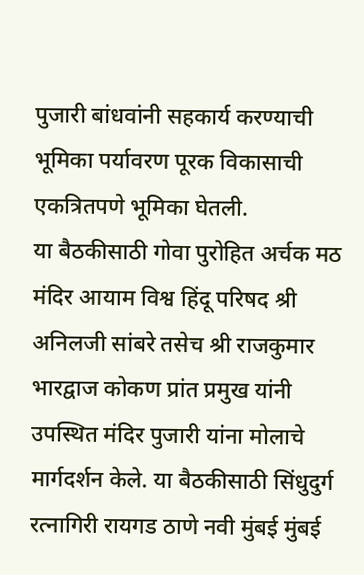पुजारी बांधवांनी सहकार्य करण्याची भूमिका पर्यावरण पूरक विकासाची एकत्रितपणे भूमिका घेतली.
या बैठकीसाठी गोवा पुरोहित अर्चक मठ मंदिर आयाम विश्व हिंदू परिषद श्री अनिलजी सांबरे तसेच श्री राजकुमार भारद्वाज कोकण प्रांत प्रमुख यांनी उपस्थित मंदिर पुजारी यांना मोलाचे मार्गदर्शन केले. या बैठकीसाठी सिंधुदुर्ग रत्नागिरी रायगड ठाणे नवी मुंबई मुंबई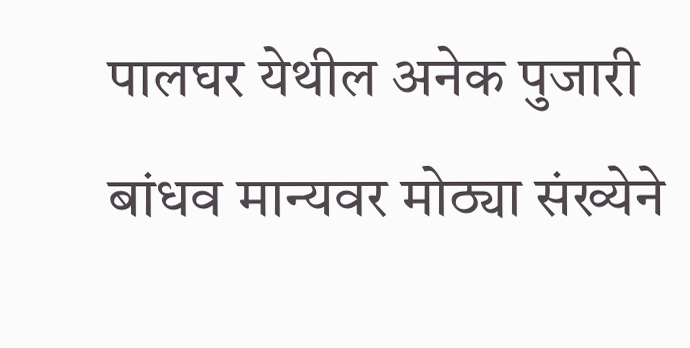पालघर येथील अनेक पुजारी बांधव मान्यवर मोठ्या संख्येने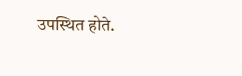उपस्थित होते.